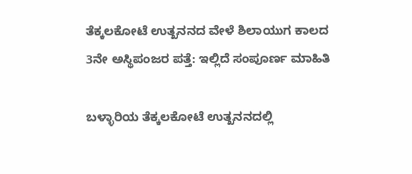ತೆಕ್ಕಲಕೋಟೆ ಉತ್ಖನನದ ವೇಳೆ ಶಿಲಾಯುಗ ಕಾಲದ 3ನೇ ಅಸ್ಥಿಪಂಜರ ಪತ್ತೆ: ಇಲ್ಲಿದೆ ಸಂಪೂರ್ಣ ಮಾಹಿತಿ

ಬಳ್ಳಾರಿಯ ತೆಕ್ಕಲಕೋಟೆ ಉತ್ಖನನದಲ್ಲಿ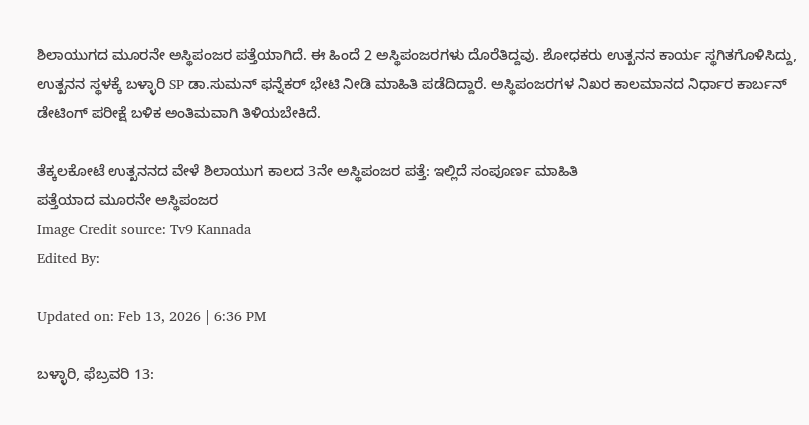ಶಿಲಾಯುಗದ ಮೂರನೇ ಅಸ್ಥಿಪಂಜರ ಪತ್ತೆಯಾಗಿದೆ. ಈ ಹಿಂದೆ 2 ಅಸ್ಥಿಪಂಜರಗಳು ದೊರೆತಿದ್ದವು. ಶೋಧಕರು ಉತ್ಖನನ ಕಾರ್ಯ ಸ್ಥಗಿತಗೊಳಿಸಿದ್ದು, ಉತ್ಖನನ ಸ್ಥಳಕ್ಕೆ ಬಳ್ಳಾರಿ SP ಡಾ.ಸುಮನ್ ಫನ್ನೆಕರ್ ಭೇಟಿ ನೀಡಿ ಮಾಹಿತಿ ಪಡೆದಿದ್ದಾರೆ. ಅಸ್ಥಿಪಂಜರಗಳ ನಿಖರ ಕಾಲಮಾನದ ನಿರ್ಧಾರ ಕಾರ್ಬನ್ ಡೇಟಿಂಗ್ ಪರೀಕ್ಷೆ ಬಳಿಕ ಅಂತಿಮವಾಗಿ ತಿಳಿಯಬೇಕಿದೆ.

ತೆಕ್ಕಲಕೋಟೆ ಉತ್ಖನನದ ವೇಳೆ ಶಿಲಾಯುಗ ಕಾಲದ 3ನೇ ಅಸ್ಥಿಪಂಜರ ಪತ್ತೆ: ಇಲ್ಲಿದೆ ಸಂಪೂರ್ಣ ಮಾಹಿತಿ
ಪತ್ತೆಯಾದ ಮೂರನೇ ಅಸ್ಥಿಪಂಜರ
Image Credit source: Tv9 Kannada
Edited By:

Updated on: Feb 13, 2026 | 6:36 PM

ಬಳ್ಳಾರಿ, ಫೆಬ್ರವರಿ 13: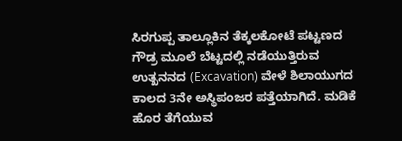ಸಿರಗುಪ್ಪ ತಾಲ್ಲೂಕಿನ ತೆಕ್ಕಲಕೋಟೆ ಪಟ್ಟಣದ ಗೌಡ್ರ ಮೂಲೆ ಬೆಟ್ಟದಲ್ಲಿ ನಡೆಯುತ್ತಿರುವ ಉತ್ಖನನದ (Excavation) ವೇಳೆ ಶಿಲಾಯುಗದ ಕಾಲದ 3ನೇ ಅಸ್ಥಿಪಂಜರ ಪತ್ತೆಯಾಗಿದೆ. ಮಡಿಕೆ ಹೊರ ತೆಗೆಯುವ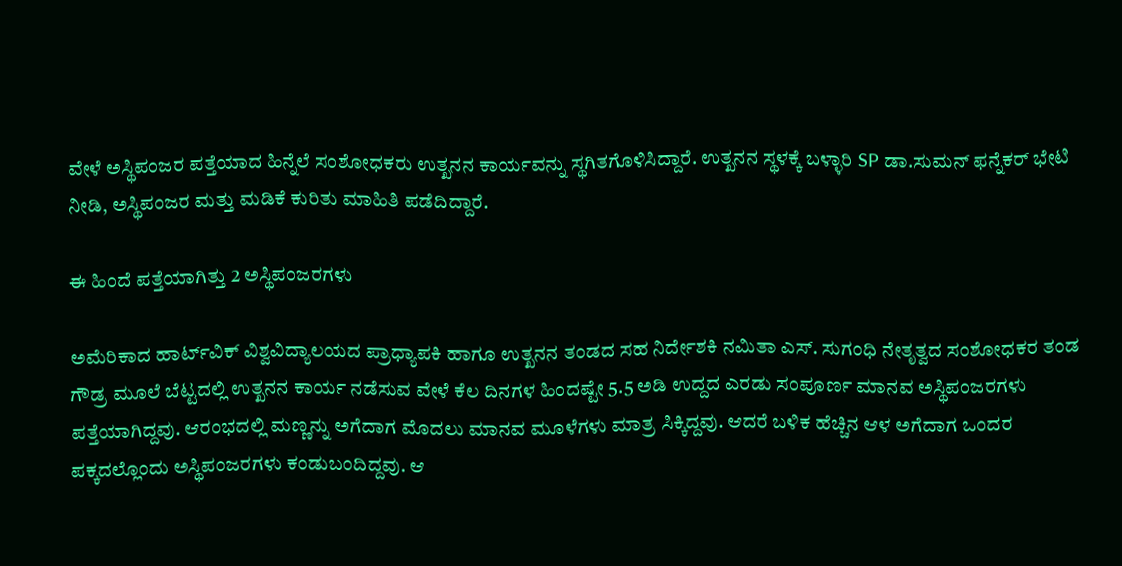ವೇಳೆ ಅಸ್ಥಿಪಂಜರ ಪತ್ತೆಯಾದ ಹಿನ್ನೆಲೆ ಸಂಶೋಧಕರು ಉತ್ಖನನ ‌ಕಾರ್ಯವನ್ನು ಸ್ಥಗಿತಗೊಳಿಸಿದ್ದಾರೆ. ಉತ್ಖನನ ಸ್ಥಳಕ್ಕೆ ಬಳ್ಳಾರಿ SP ಡಾ.ಸುಮನ್ ಫನ್ನೆಕರ್ ಭೇಟಿ ನೀಡಿ, ಅಸ್ಥಿಪಂಜರ ಮತ್ತು ಮಡಿಕೆ ಕುರಿತು ಮಾಹಿತಿ ಪಡೆದಿದ್ದಾರೆ.

ಈ ಹಿಂದೆ ಪತ್ತೆಯಾಗಿತ್ತು 2 ಅಸ್ಥಿಪಂಜರಗಳು

ಅಮೆರಿಕಾದ ಹಾರ್ಟ್‌ವಿಕ್ ವಿಶ್ವವಿದ್ಯಾಲಯದ ಪ್ರಾಧ್ಯಾಪಕಿ ಹಾಗೂ ಉತ್ಖನನ ತಂಡದ ಸಹ ನಿರ್ದೇಶಕಿ ನಮಿತಾ ಎಸ್. ಸುಗಂಧಿ ನೇತೃತ್ವದ ಸಂಶೋಧಕರ ತಂಡ ಗೌಡ್ರ ಮೂಲೆ ಬೆಟ್ಟದಲ್ಲಿ ಉತ್ಖನನ ಕಾರ್ಯ ನಡೆಸುವ ವೇಳೆ ಕೆಲ ದಿನಗಳ ಹಿಂದಷ್ಟೇ 5.5 ಅಡಿ ಉದ್ದದ ಎರಡು ಸಂಪೂರ್ಣ ಮಾನವ ಅಸ್ಥಿಪಂಜರಗಳು ಪತ್ತೆಯಾಗಿದ್ದವು. ಆರಂಭದಲ್ಲಿ ಮಣ್ಣನ್ನು ಅಗೆದಾಗ ಮೊದಲು ಮಾನವ ಮೂಳೆಗಳು ಮಾತ್ರ ಸಿಕ್ಕಿದ್ದವು. ಆದರೆ ಬಳಿಕ ಹೆಚ್ಚಿನ ಆಳ ಅಗೆದಾಗ ಒಂದರ ಪಕ್ಕದಲ್ಲೊಂದು ಅಸ್ಥಿಪಂಜರಗಳು ಕಂಡುಬಂದಿದ್ದವು. ಆ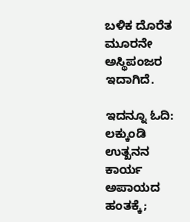ಬಳಿಕ ದೊರೆತ ಮೂರನೇ ಅಸ್ಥಿಪಂಜರ ಇದಾಗಿದೆ.

ಇದನ್ನೂ ಓದಿ: ಲಕ್ಕುಂಡಿ ಉತ್ಖನನ ಕಾರ್ಯ ಅಪಾಯದ ಹಂತಕ್ಕೆ;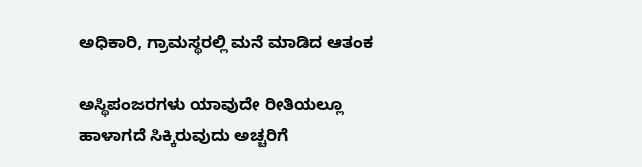ಅಧಿಕಾರಿ, ಗ್ರಾಮಸ್ಥರಲ್ಲಿ ಮನೆ ಮಾಡಿದ ಆತಂಕ

ಅಸ್ಥಿಪಂಜರಗಳು ಯಾವುದೇ ರೀತಿಯಲ್ಲೂ ಹಾಳಾಗದೆ ಸಿಕ್ಕಿರುವುದು ಅಚ್ಚರಿಗೆ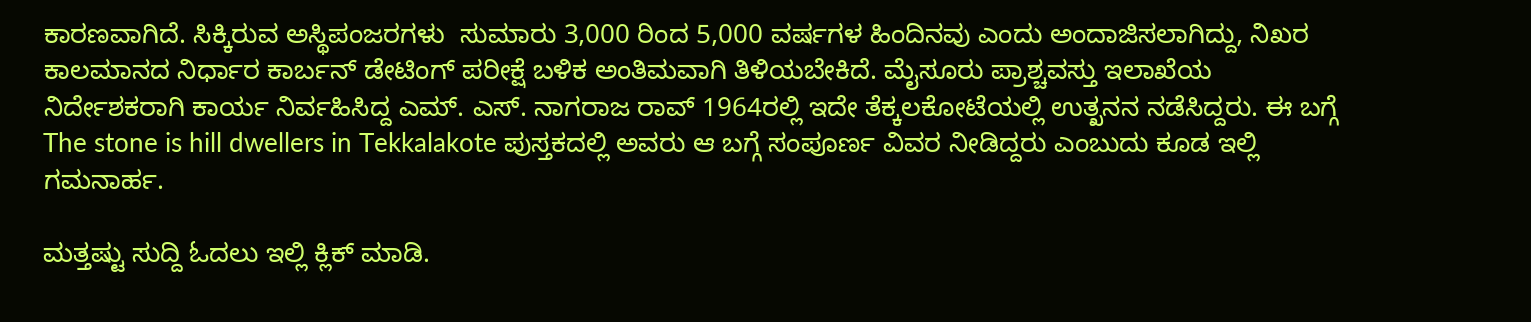ಕಾರಣವಾಗಿದೆ. ಸಿಕ್ಕಿರುವ ಅಸ್ಥಿಪಂಜರಗಳು  ಸುಮಾರು 3,000 ರಿಂದ 5,000 ವರ್ಷಗಳ ಹಿಂದಿನವು ಎಂದು ಅಂದಾಜಿಸಲಾಗಿದ್ದು, ನಿಖರ ಕಾಲಮಾನದ ನಿರ್ಧಾರ ಕಾರ್ಬನ್ ಡೇಟಿಂಗ್ ಪರೀಕ್ಷೆ ಬಳಿಕ ಅಂತಿಮವಾಗಿ ತಿಳಿಯಬೇಕಿದೆ. ಮೈಸೂರು ಪ್ರಾಶ್ಚವಸ್ತು ಇಲಾಖೆಯ ನಿರ್ದೇಶಕರಾಗಿ ಕಾರ್ಯ ನಿರ್ವಹಿಸಿದ್ದ ಎಮ್. ಎಸ್. ನಾಗರಾಜ ರಾವ್ 1964ರಲ್ಲಿ ಇದೇ ತೆಕ್ಕಲಕೋಟೆಯಲ್ಲಿ ಉತ್ಖನನ ನಡೆಸಿದ್ದರು. ಈ ಬಗ್ಗೆ The stone is hill dwellers in Tekkalakote ಪುಸ್ತಕದಲ್ಲಿ ಅವರು ಆ ಬಗ್ಗೆ ಸಂಪೂರ್ಣ ವಿವರ ನೀಡಿದ್ದರು ಎಂಬುದು ಕೂಡ ಇಲ್ಲಿ ಗಮನಾರ್ಹ.

ಮತ್ತಷ್ಟು ಸುದ್ದಿ ಓದಲು ಇಲ್ಲಿ ಕ್ಲಿಕ್ ಮಾಡಿ.